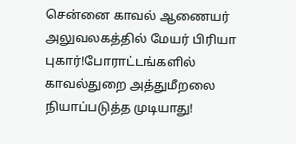சென்னை காவல் ஆணையர் அலுவலகத்தில் மேயர் பிரியா புகார்!போராட்டங்களில் காவல்துறை அத்துமீறலை நியாப்படுத்த முடியாது!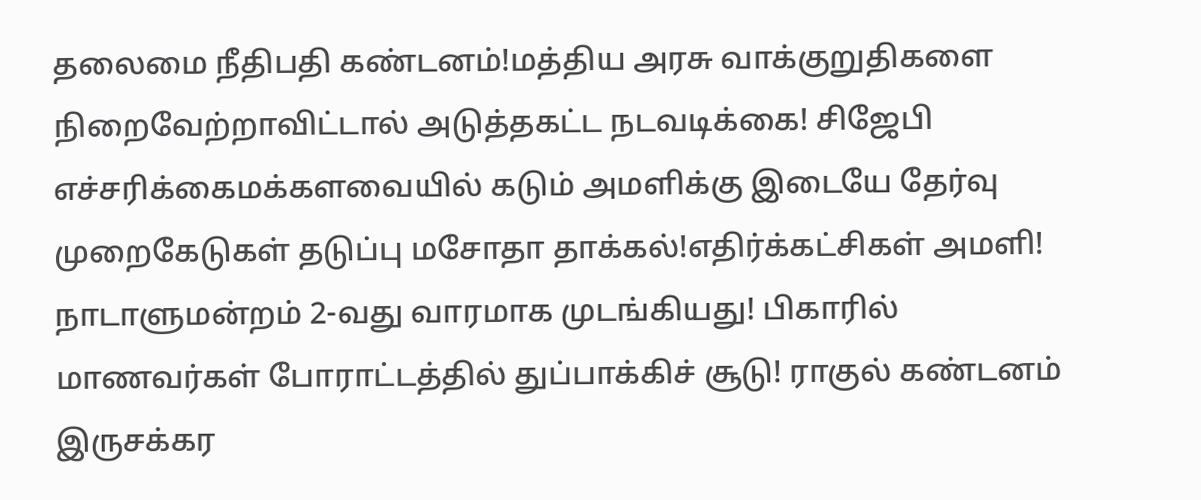தலைமை நீதிபதி கண்டனம்!மத்திய அரசு வாக்குறுதிகளை நிறைவேற்றாவிட்டால் அடுத்தகட்ட நடவடிக்கை! சிஜேபி எச்சரிக்கைமக்களவையில் கடும் அமளிக்கு இடையே தேர்வு முறைகேடுகள் தடுப்பு மசோதா தாக்கல்!எதிர்க்கட்சிகள் அமளி! நாடாளுமன்றம் 2-வது வாரமாக முடங்கியது! பிகாரில் மாணவர்கள் போராட்டத்தில் துப்பாக்கிச் சூடு! ராகுல் கண்டனம் இருசக்கர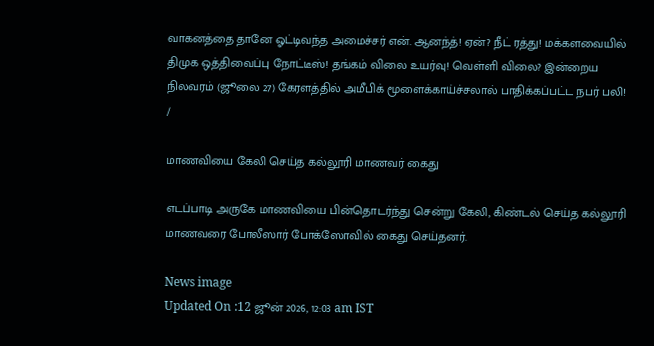வாகனத்தை தானே ஓட்டிவந்த அமைச்சர் என். ஆனந்த்! ஏன்? நீட் ரத்து! மக்களவையில் திமுக ஒத்திவைப்பு நோட்டீஸ்! தங்கம் விலை உயர்வு! வெள்ளி விலை? இன்றைய நிலவரம் (ஜூலை 27) கேரளத்தில் அமீபிக் மூளைக்காய்ச்சலால் பாதிக்கப்பட்ட நபர் பலி!
/

மாணவியை கேலி செய்த கல்லூரி மாணவர் கைது

எடப்பாடி அருகே மாணவியை பின்தொடர்ந்து சென்று கேலி, கிண்டல் செய்த கல்லூரி மாணவரை போலீஸார் போக்ஸோவில் கைது செய்தனர்.

News image
Updated On :12 ஜூன் 2026, 12:03 am IST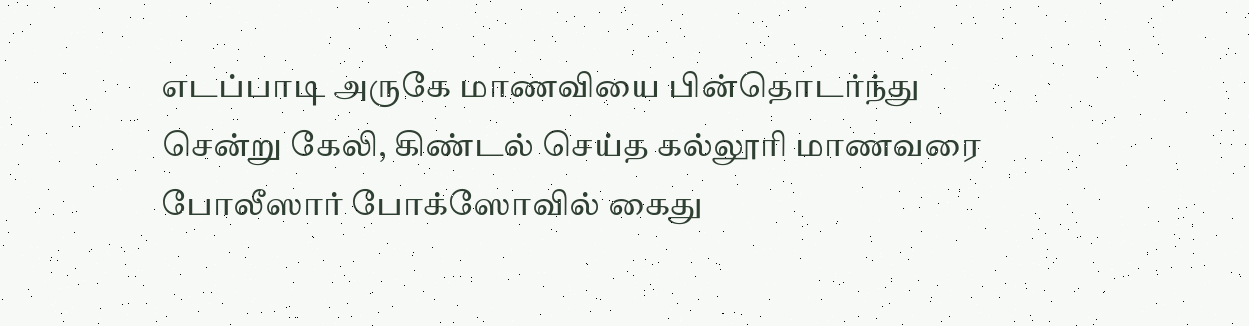எடப்பாடி அருகே மாணவியை பின்தொடர்ந்து சென்று கேலி, கிண்டல் செய்த கல்லூரி மாணவரை போலீஸார் போக்ஸோவில் கைது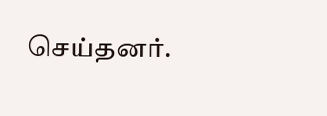செய்தனர்.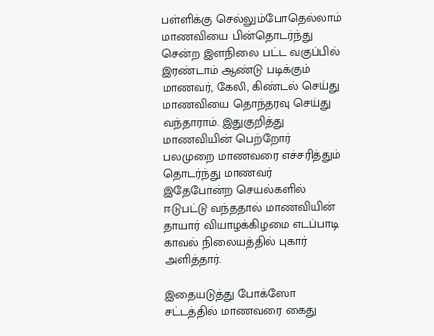பள்ளிக்கு செல்லும்போதெல்லாம் மாணவியை பின்தொடர்ந்து சென்ற இளநிலை பட்ட வகுப்பில் இரண்டாம் ஆண்டு படிக்கும் மாணவர், கேலி, கிண்டல் செய்து மாணவியை தொந்தரவு செய்து வந்தாராம். இதுகுறித்து மாணவியின் பெற்றோர் பலமுறை மாணவரை எச்சரித்தும் தொடர்ந்து மாணவர் இதேபோன்ற செயல்களில் ஈடுபட்டு வந்ததால் மாணவியின் தாயார் வியாழக்கிழமை எடப்பாடி காவல் நிலையத்தில் புகார் அளித்தார்.

இதையடுத்து போக்ஸோ சட்டத்தில் மாணவரை கைது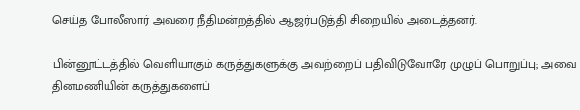செய்த போலீஸார் அவரை நீதிமன்றத்தில் ஆஜர்படுத்தி சிறையில் அடைத்தனர்.

பின்னூட்டத்தில் வெளியாகும் கருத்துகளுக்கு அவற்றைப் பதிவிடுவோரே முழுப் பொறுப்பு; அவை தினமணியின் கருத்துகளைப்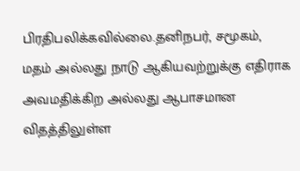பிரதிபலிக்கவில்லை.தனிநபர், சமூகம், மதம் அல்லது நாடு ஆகியவற்றுக்கு எதிராக அவமதிக்கிற அல்லது ஆபாசமான விதத்திலுள்ள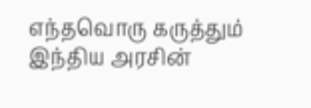எந்தவொரு கருத்தும் இந்திய அரசின்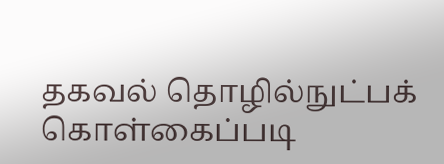தகவல் தொழில்நுட்பக் கொள்கைப்படி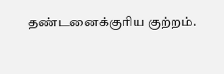தண்டனைக்குரிய குற்றம்.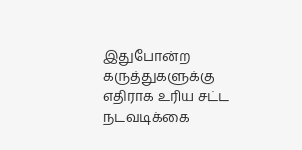இதுபோன்ற கருத்துகளுக்கு எதிராக உரிய சட்ட நடவடிக்கை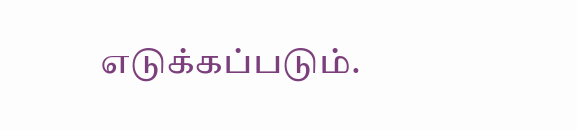எடுக்கப்படும்.